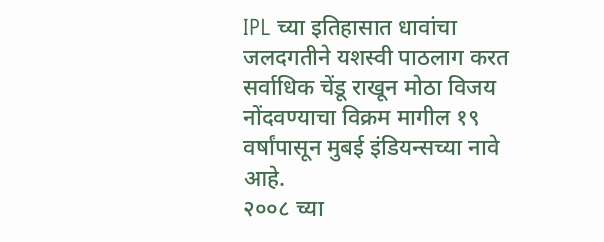IPL च्या इतिहासात धावांचा जलदगतीने यशस्वी पाठलाग करत सर्वाधिक चेंडू राखून मोठा विजय नोंदवण्याचा विक्रम मागील १९ वर्षांपासून मुबई इंडियन्सच्या नावे आहे.
२००८ च्या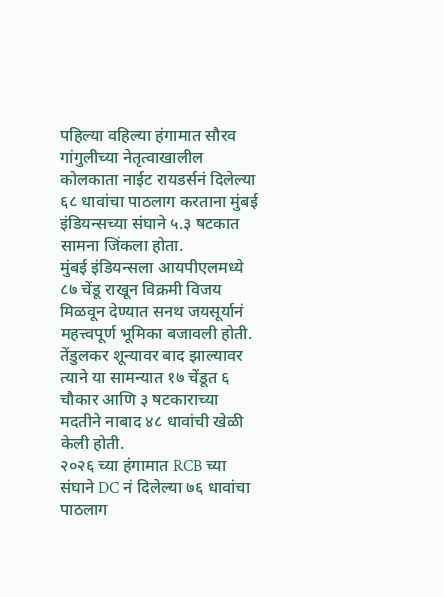पहिल्या वहिल्या हंगामात सौरव गांगुलीच्या नेतृत्वाखालील कोलकाता नाईट रायडर्सनं दिलेल्या ६८ धावांचा पाठलाग करताना मुंबई इंडियन्सच्या संघाने ५.३ षटकात सामना जिंकला होता.
मुंबई इंडियन्सला आयपीएलमध्ये ८७ चेंडू राखून विक्रमी विजय मिळवून देण्यात सनथ जयसूर्यानं महत्त्वपूर्ण भूमिका बजावली होती. तेंडुलकर शून्यावर बाद झाल्यावर त्याने या सामन्यात १७ चेंडूत ६ चौकार आणि ३ षटकाराच्या मदतीने नाबाद ४८ धावांची खेळी केली होती.
२०२६ च्या हंगामात RCB च्या संघाने DC नं दिलेल्या ७६ धावांचा पाठलाग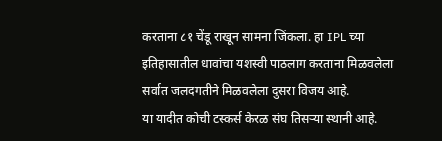करताना ८१ चेंडू राखून सामना जिंकला. हा IPL च्या इतिहासातील धावांचा यशस्वी पाठलाग करताना मिळवलेला सर्वात जलदगतीने मिळवलेला दुसरा विजय आहे.
या यादीत कोची टस्कर्स केरळ संघ तिसऱ्या स्थानी आहे.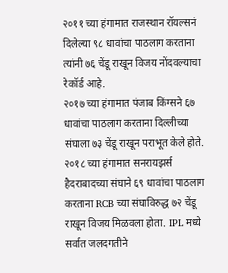२०११ च्या हंगामात राजस्थान रॉयल्सनं दिलेल्या ९८ धावांचा पाठलाग करताना त्यांनी ७६ चेंडू राखून विजय नोंदवल्याचा रेकॉर्ड आहे.
२०१७ च्या हंगामात पंजाब किंग्सने ६७ धावांचा पाठलाग करताना दिल्लीच्या संघाला ७३ चेंडू राखून पराभूत केले होते.
२०१८ च्या हंगामात सनरायझर्स हैदराबादच्या संघाने ६९ धावांचा पाठलाग करताना RCB च्या संघाविरुद्ध ७२ चेंडू राखून विजय मिळवला होता. IPL मध्ये सर्वात जलदगतीने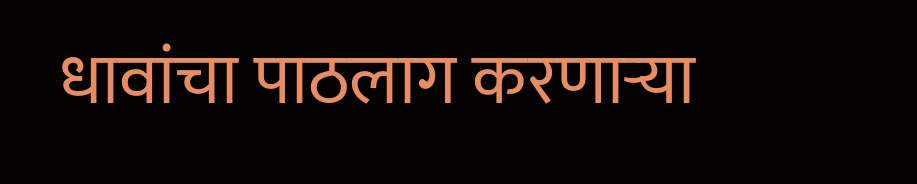धावांचा पाठलाग करणाऱ्या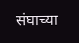संघाच्या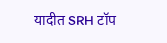यादीत SRH टॉप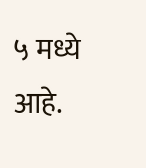५ मध्ये आहे.